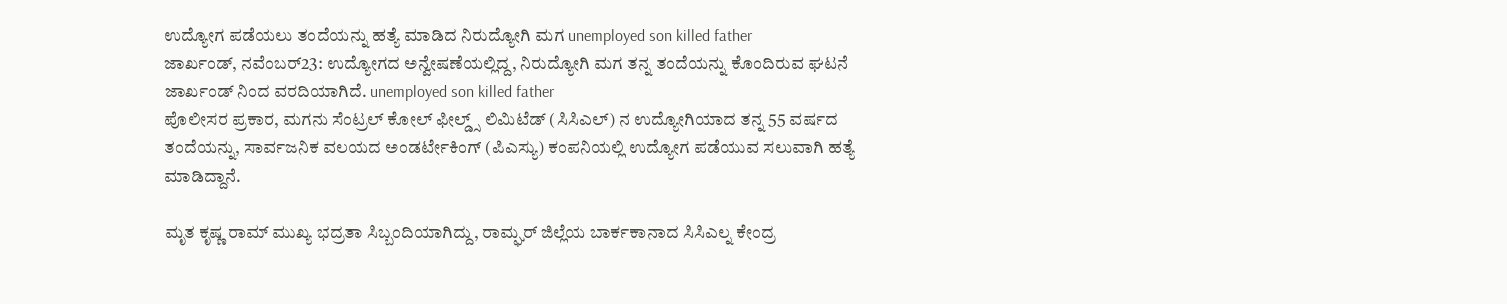ಉದ್ಯೋಗ ಪಡೆಯಲು ತಂದೆಯನ್ನು ಹತ್ಯೆ ಮಾಡಿದ ನಿರುದ್ಯೋಗಿ ಮಗ unemployed son killed father
ಜಾರ್ಖಂಡ್, ನವೆಂಬರ್23: ಉದ್ಯೋಗದ ಅನ್ವೇಷಣೆಯಲ್ಲಿದ್ದ, ನಿರುದ್ಯೋಗಿ ಮಗ ತನ್ನ ತಂದೆಯನ್ನು ಕೊಂದಿರುವ ಘಟನೆ ಜಾರ್ಖಂಡ್ ನಿಂದ ವರದಿಯಾಗಿದೆ. unemployed son killed father
ಪೊಲೀಸರ ಪ್ರಕಾರ, ಮಗನು ಸೆಂಟ್ರಲ್ ಕೋಲ್ ಫೀಲ್ಡ್ಸ್ ಲಿಮಿಟೆಡ್ (ಸಿಸಿಎಲ್) ನ ಉದ್ಯೋಗಿಯಾದ ತನ್ನ 55 ವರ್ಷದ ತಂದೆಯನ್ನು, ಸಾರ್ವಜನಿಕ ವಲಯದ ಅಂಡರ್ಟೇಕಿಂಗ್ (ಪಿಎಸ್ಯು) ಕಂಪನಿಯಲ್ಲಿ ಉದ್ಯೋಗ ಪಡೆಯುವ ಸಲುವಾಗಿ ಹತ್ಯೆ ಮಾಡಿದ್ದಾನೆ.

ಮೃತ ಕೃಷ್ಣ ರಾಮ್ ಮುಖ್ಯ ಭದ್ರತಾ ಸಿಬ್ಬಂದಿಯಾಗಿದ್ದು, ರಾಮ್ಘರ್ ಜಿಲ್ಲೆಯ ಬಾರ್ಕಕಾನಾದ ಸಿಸಿಎಲ್ನ ಕೇಂದ್ರ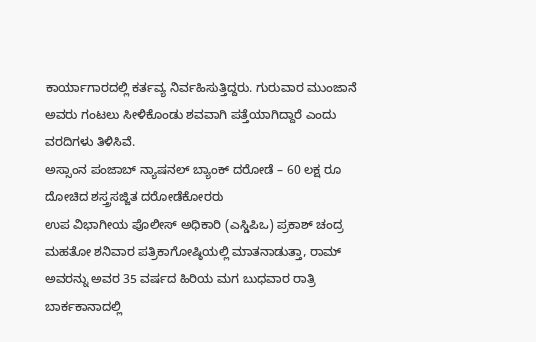ಕಾರ್ಯಾಗಾರದಲ್ಲಿ ಕರ್ತವ್ಯ ನಿರ್ವಹಿಸುತ್ತಿದ್ದರು. ಗುರುವಾರ ಮುಂಜಾನೆ ಅವರು ಗಂಟಲು ಸೀಳಿಕೊಂಡು ಶವವಾಗಿ ಪತ್ತೆಯಾಗಿದ್ದಾರೆ ಎಂದು ವರದಿಗಳು ತಿಳಿಸಿವೆ.
ಅಸ್ಸಾಂನ ಪಂಜಾಬ್ ನ್ಯಾಷನಲ್ ಬ್ಯಾಂಕ್ ದರೋಡೆ – 60 ಲಕ್ಷ ರೂ ದೋಚಿದ ಶಸ್ತ್ರಸಜ್ಜಿತ ದರೋಡೆಕೋರರು
ಉಪ ವಿಭಾಗೀಯ ಪೊಲೀಸ್ ಅಧಿಕಾರಿ (ಎಸ್ಡಿಪಿಒ) ಪ್ರಕಾಶ್ ಚಂದ್ರ ಮಹತೋ ಶನಿವಾರ ಪತ್ರಿಕಾಗೋಷ್ಠಿಯಲ್ಲಿ ಮಾತನಾಡುತ್ತಾ, ರಾಮ್ ಅವರನ್ನು ಅವರ 35 ವರ್ಷದ ಹಿರಿಯ ಮಗ ಬುಧವಾರ ರಾತ್ರಿ ಬಾರ್ಕಕಾನಾದಲ್ಲಿ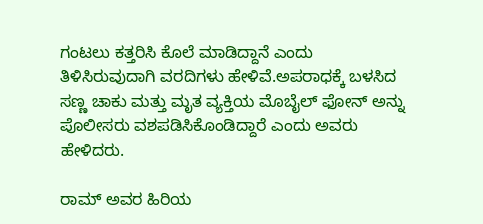ಗಂಟಲು ಕತ್ತರಿಸಿ ಕೊಲೆ ಮಾಡಿದ್ದಾನೆ ಎಂದು ತಿಳಿಸಿರುವುದಾಗಿ ವರದಿಗಳು ಹೇಳಿವೆ.ಅಪರಾಧಕ್ಕೆ ಬಳಸಿದ ಸಣ್ಣ ಚಾಕು ಮತ್ತು ಮೃತ ವ್ಯಕ್ತಿಯ ಮೊಬೈಲ್ ಫೋನ್ ಅನ್ನು ಪೊಲೀಸರು ವಶಪಡಿಸಿಕೊಂಡಿದ್ದಾರೆ ಎಂದು ಅವರು ಹೇಳಿದರು.

ರಾಮ್ ಅವರ ಹಿರಿಯ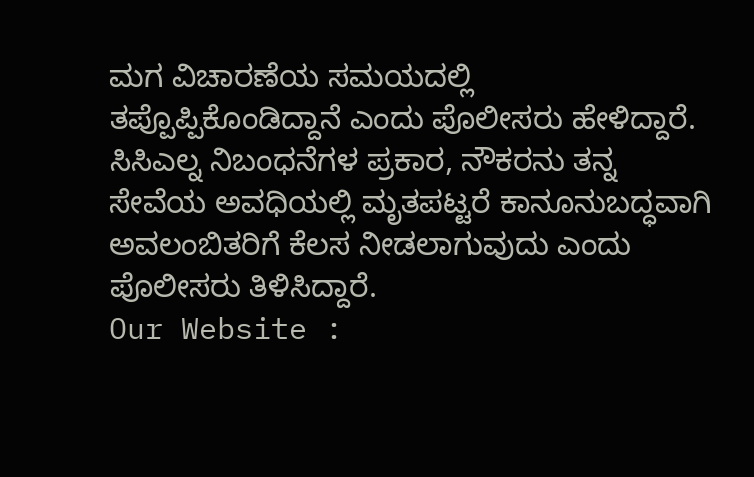ಮಗ ವಿಚಾರಣೆಯ ಸಮಯದಲ್ಲಿ ತಪ್ಪೊಪ್ಪಿಕೊಂಡಿದ್ದಾನೆ ಎಂದು ಪೊಲೀಸರು ಹೇಳಿದ್ದಾರೆ.
ಸಿಸಿಎಲ್ನ ನಿಬಂಧನೆಗಳ ಪ್ರಕಾರ, ನೌಕರನು ತನ್ನ ಸೇವೆಯ ಅವಧಿಯಲ್ಲಿ ಮೃತಪಟ್ಟರೆ ಕಾನೂನುಬದ್ಧವಾಗಿ ಅವಲಂಬಿತರಿಗೆ ಕೆಲಸ ನೀಡಲಾಗುವುದು ಎಂದು ಪೊಲೀಸರು ತಿಳಿಸಿದ್ದಾರೆ.
Our Website :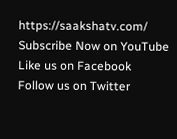https://saakshatv.com/
Subscribe Now on YouTube
Like us on Facebook
Follow us on Twitter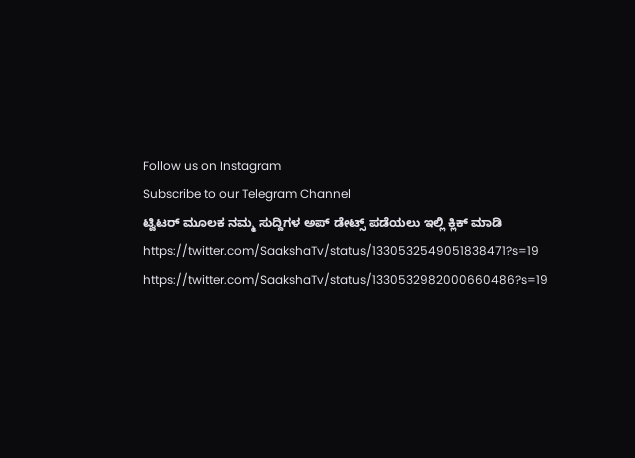Follow us on Instagram
Subscribe to our Telegram Channel
ಟ್ವಿಟರ್ ಮೂಲಕ ನಮ್ಮ ಸುದ್ದಿಗಳ ಅಪ್ ಡೇಟ್ಸ್ ಪಡೆಯಲು ಇಲ್ಲಿ ಕ್ಲಿಕ್ ಮಾಡಿ
https://twitter.com/SaakshaTv/status/1330532549051838471?s=19
https://twitter.com/SaakshaTv/status/1330532982000660486?s=19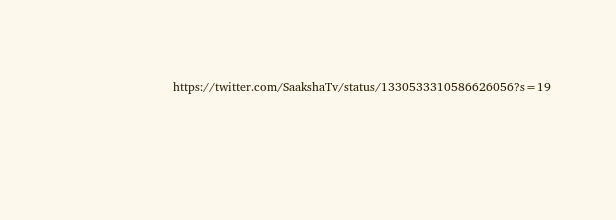https://twitter.com/SaakshaTv/status/1330533310586626056?s=19